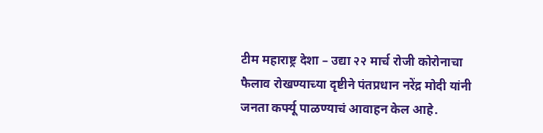टीम महाराष्ट्र देशा – उद्या २२ मार्च रोजी कोरोनाचा फैलाव रोखण्याच्या दृष्टीने पंतप्रधान नरेंद्र मोदी यांनी जनता कर्फ्यू पाळण्याचं आवाहन केल आहे.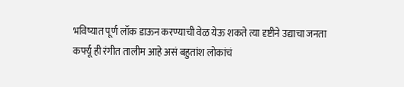भविष्यात पूर्ण लॉक डाऊन करण्याची वेळ येऊ शकते त्या दृष्टीने उद्याचा जनता कर्फ्यू ही रंगीत तालीम आहे असं बहुतांश लोकांचं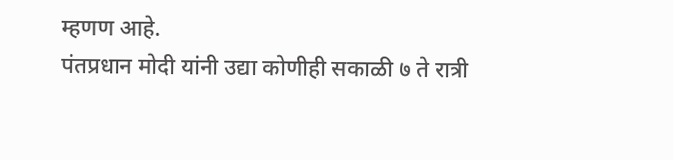म्हणण आहे.
पंतप्रधान मोदी यांनी उद्या कोणीही सकाळी ७ ते रात्री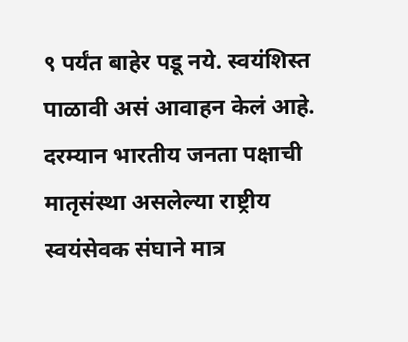९ पर्यंत बाहेर पडू नये. स्वयंशिस्त पाळावी असं आवाहन केलं आहे. दरम्यान भारतीय जनता पक्षाची मातृसंस्था असलेल्या राष्ट्रीय स्वयंसेवक संघाने मात्र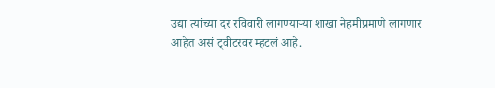उद्या त्यांच्या दर रविवारी लागण्याऱ्या शाखा नेहमीप्रमाणे लागणार आहेत असं ट्वीटरवर म्हटलं आहे.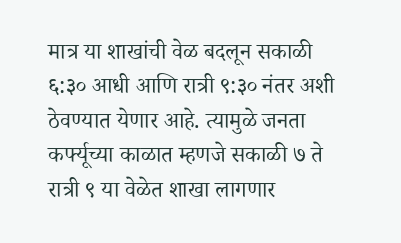मात्र या शाखांची वेळ बदलून सकाळी ६:३० आधी आणि रात्री ९:३० नंतर अशी ठेवण्यात येणार आहे. त्यामुळे जनता कर्फ्यूच्या काळात म्हणजे सकाळी ७ ते रात्री ९ या वेळेत शाखा लागणार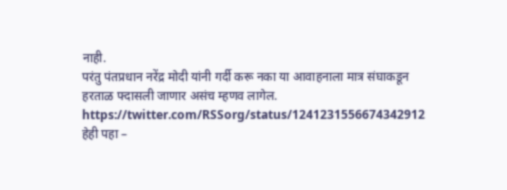नाही.
परंतु पंतप्रधान नरेंद्र मोदी यांनी गर्दी करू नका या आवाहनाला मात्र संघाकडून हरताळ फ्दासली जाणार असंच म्हणव लागेल.
https://twitter.com/RSSorg/status/1241231556674342912
हेही पहा –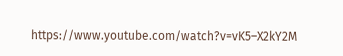https://www.youtube.com/watch?v=vK5–X2kY2M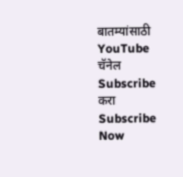बातम्यांसाठी YouTube चॅनेल Subscribe करा
Subscribe Now